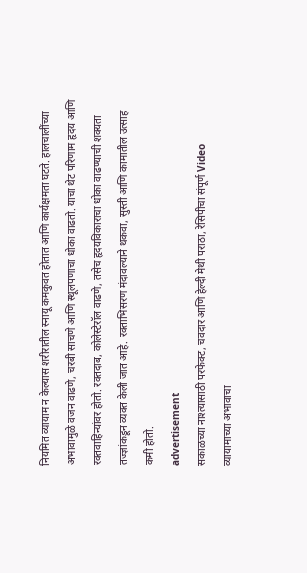नियमित व्यायाम न केल्यास शरीरातील स्नायू कमकुवत होतात आणि कार्यक्षमता घटते. हालचालींच्या अभावामुळे वजन वाढणे, चरबी साचणे आणि स्थूलपणाचा धोका वाढतो. याचा थेट परिणाम हृदय आणि रक्तवाहिन्यांवर होतो. रक्तदाब, कोलेस्टेरॉल वाढणे, तसेच हृदयविकाराचा धोका वाढण्याची शक्यता तज्ज्ञांकडून व्यक्त केली जात आहे. रक्ताभिसरण मंदावल्याने थकवा, सुस्ती आणि कामातील उत्साह कमी होतो.
advertisement
सकाळच्या नाश्त्यासाठी परफेक्ट, चवदार आणि हेल्दी मेथी पराठा, रेसिपीचा संपूर्ण Video
व्यायामाच्या अभावाचा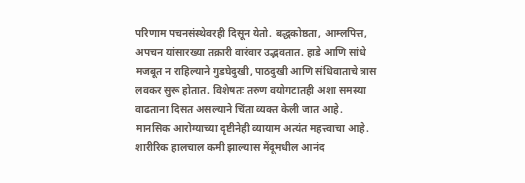परिणाम पचनसंस्थेवरही दिसून येतो. बद्धकोष्ठता, आम्लपित्त, अपचन यांसारख्या तक्रारी वारंवार उद्भवतात. हाडे आणि सांधे मजबूत न राहिल्याने गुडघेदुखी, पाठदुखी आणि संधिवाताचे त्रास लवकर सुरू होतात. विशेषतः तरुण वयोगटातही अशा समस्या वाढताना दिसत असल्याने चिंता व्यक्त केली जात आहे.
मानसिक आरोग्याच्या दृष्टीनेही व्यायाम अत्यंत महत्त्वाचा आहे. शारीरिक हालचाल कमी झाल्यास मेंदूमधील आनंद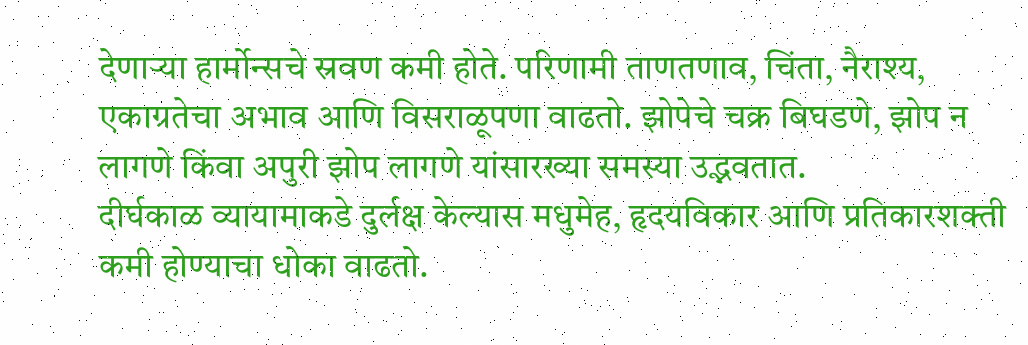देणाऱ्या हार्मोन्सचे स्रवण कमी होते. परिणामी ताणतणाव, चिंता, नैराश्य, एकाग्रतेचा अभाव आणि विसराळूपणा वाढतो. झोपेचे चक्र बिघडणे, झोप न लागणे किंवा अपुरी झोप लागणे यांसारख्या समस्या उद्भवतात.
दीर्घकाळ व्यायामाकडे दुर्लक्ष केल्यास मधुमेह, हृदयविकार आणि प्रतिकारशक्ती कमी होण्याचा धोका वाढतो.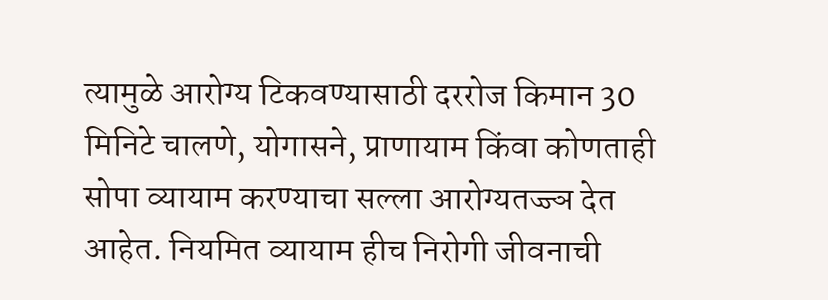त्यामुळे आरोग्य टिकवण्यासाठी दररोज किमान 30 मिनिटे चालणे, योगासने, प्राणायाम किंवा कोणताही सोपा व्यायाम करण्याचा सल्ला आरोग्यतज्ज्ञ देत आहेत. नियमित व्यायाम हीच निरोगी जीवनाची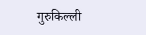गुरुकिल्ली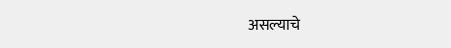असल्याचे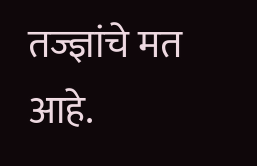तज्ज्ञांचे मत आहे.